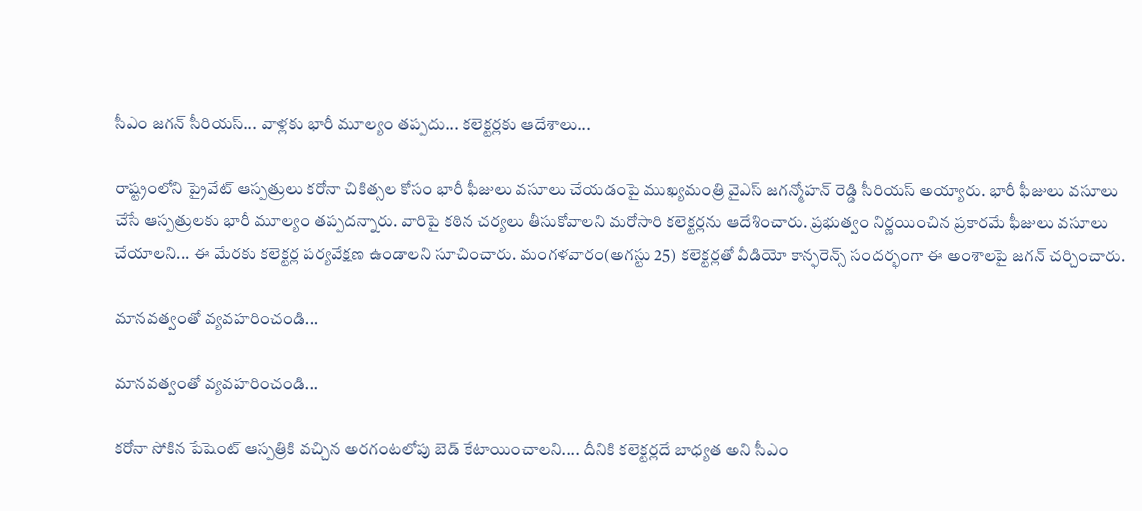సీఎం జగన్ సీరియస్... వాళ్లకు భారీ మూల్యం తప్పదు... కలెక్టర్లకు ఆదేశాలు...

రాష్ట్రంలోని ప్రైవేట్ ఆస్పత్రులు కరోనా చికిత్సల కోసం భారీ ఫీజులు వసూలు చేయడంపై ముఖ్యమంత్రి వైఎస్ జగన్మోహన్ రెడ్డి సీరియస్‌ అయ్యారు. భారీ ఫీజులు వసూలు చేసే ఆస్పత్రులకు భారీ మూల్యం తప్పదన్నారు. వారిపై కఠిన చర్యలు తీసుకోవాలని మరోసారి కలెక్టర్లను ఆదేశించారు. ప్రభుత్వం నిర్ణయించిన ప్రకారమే ఫీజులు వసూలు చేయాలని... ఈ మేరకు కలెక్టర్ల పర్యవేక్షణ ఉండాలని సూచించారు. మంగళవారం(అగస్టు 25) కలెక్టర్లతో వీడియో కాన్ఫరెన్స్ సందర్భంగా ఈ అంశాలపై జగన్ చర్చించారు.

మానవత్వంతో వ్యవహరించండి...

మానవత్వంతో వ్యవహరించండి...

కరోనా సోకిన పేషెంట్ ఆస్పత్రికి వచ్చిన అరగంటలోపు బెడ్ కేటాయించాలని.... దీనికి కలెక్టర్లదే బాధ్యత అని సీఎం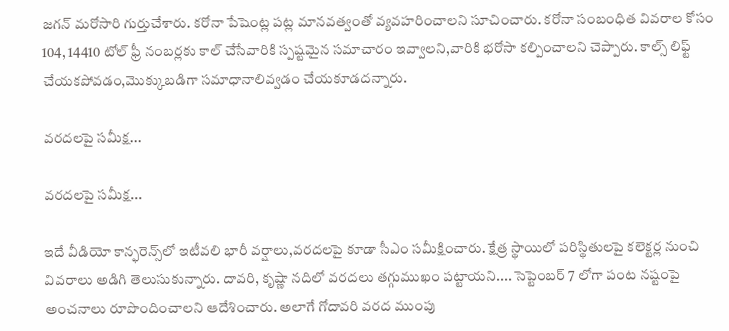జగన్ మరోసారి గుర్తుచేశారు. కరోనా పేషెంట్ల పట్ల మానవత్వంతో వ్యవహరించాలని సూచించారు. కరోనా సంబంధిత వివరాల కోసం 104, 14410 టోల్ ఫ్రీ నంబర్లకు కాల్ చేసేవారికి స్పష్టమైన సమాచారం ఇవ్వాలని,వారికి భరోసా కల్పించాలని చెప్పారు. కాల్స్ లిఫ్ట్ చేయకపోవడం,మొక్కుబడిగా సమాధానాలివ్వడం చేయకూడదన్నారు.

వరదలపై సమీక్ష...

వరదలపై సమీక్ష...

ఇదే వీడియో కాన్ఫరెన్స్‌లో ఇటీవలి భారీ వర్షాలు,వరదలపై కూడా సీఎం సమీక్షించారు. క్షేత్ర స్థాయిలో పరిస్థితులపై కలెక్టర్ల నుంచి వివరాలు అడిగి తెలుసుకున్నారు. దావరి, కృష్ణా నదిలో వరదలు తగ్గుముఖం పట్టాయని.... సెప్టెంబర్ 7 లోగా పంట నష్టంపై అంచనాలు రూపొందించాలని ఆదేశించారు. అలాగే గోదావరి వరద ముంపు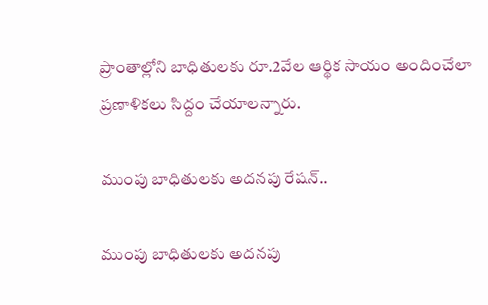ప్రాంతాల్లోని బాధితులకు రూ.2వేల ఆర్థిక సాయం అందించేలా ప్రణాళికలు సిద్దం చేయాలన్నారు.

ముంపు బాధితులకు అదనపు రేషన్..

ముంపు బాధితులకు అదనపు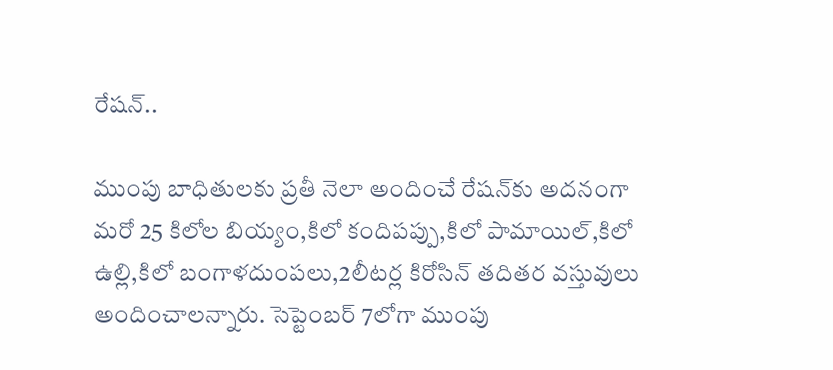రేషన్..

ముంపు బాధితులకు ప్రతీ నెలా అందించే రేషన్‌కు అదనంగా మరో 25 కిలోల బియ్యం,కిలో కందిపప్పు,కిలో పామాయిల్,కిలో ఉల్లి,కిలో బంగాళదుంపలు,2లీటర్ల కిరోసిన్ తదితర వస్తువులు అందించాలన్నారు. సెప్టెంబర్ 7లోగా ముంపు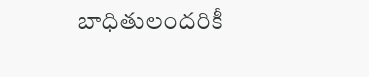బాధితులందరికీ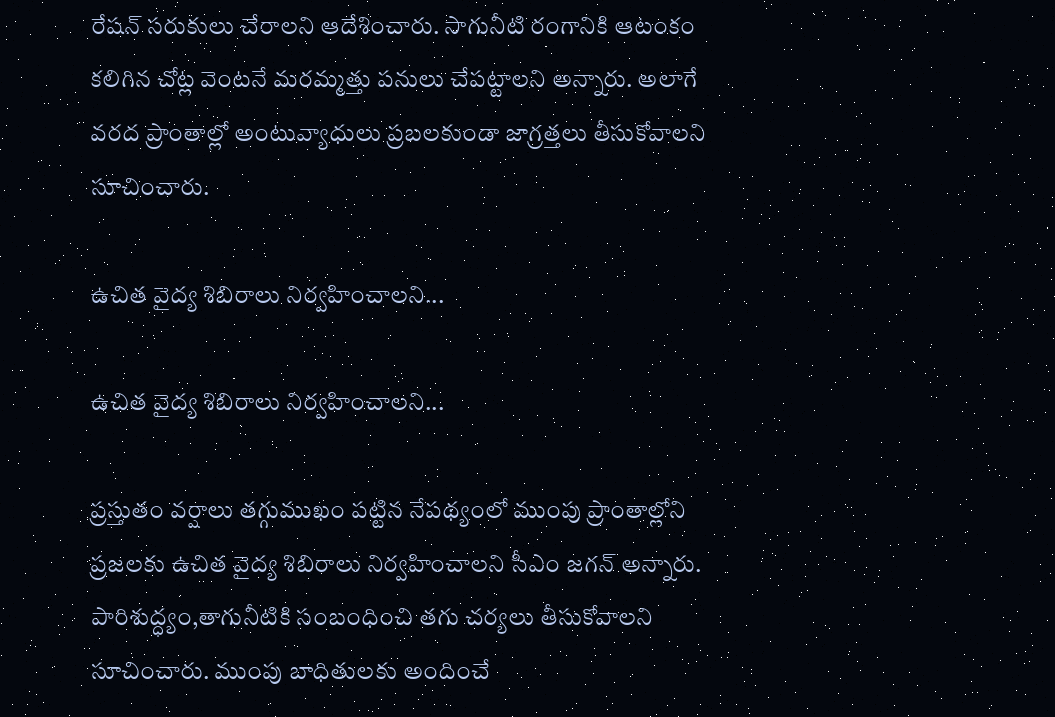రేషన్ సరుకులు చేరాలని ఆదేశించారు. సాగునీటి రంగానికి ఆటంకం కలిగిన చోట్ల వెంటనే మరమ్మత్తు పనులు చేపట్టాలని అన్నారు. అలాగే వరద ప్రాంతాల్లో అంటువ్యాధులు ప్రబలకుండా జాగ్రత్తలు తీసుకోవాలని సూచించారు.

ఉచిత వైద్య శిబిరాలు నిర్వహించాలని...

ఉచిత వైద్య శిబిరాలు నిర్వహించాలని...

ప్రస్తుతం వర్షాలు తగ్గుముఖం పట్టిన నేపథ్యంలో ముంపు ప్రాంతాల్లోని ప్రజలకు ఉచిత వైద్య శిబిరాలు నిర్వహించాలని సీఎం జగన్ అన్నారు. పారిశుద్ధ్యం,తాగునీటికి సంబంధించి తగు చర్యలు తీసుకోవాలని సూచించారు. ముంపు బాధితులకు అందించే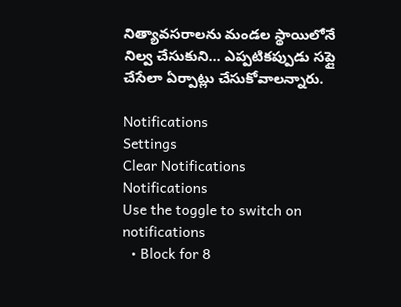నిత్యావసరాలను మండల స్థాయిలోనే నిల్వ చేసుకుని... ఎప్పటికప్పుడు సప్లై చేసేలా ఏర్పాట్లు చేసుకోవాలన్నారు.

Notifications
Settings
Clear Notifications
Notifications
Use the toggle to switch on notifications
  • Block for 8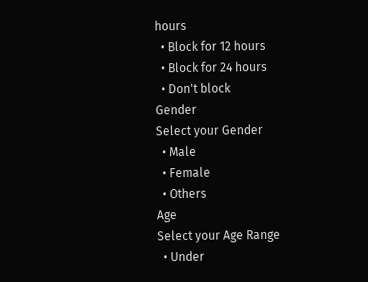hours
  • Block for 12 hours
  • Block for 24 hours
  • Don't block
Gender
Select your Gender
  • Male
  • Female
  • Others
Age
Select your Age Range
  • Under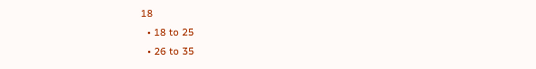18
  • 18 to 25
  • 26 to 35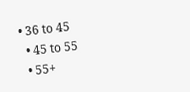• 36 to 45
  • 45 to 55
  • 55+